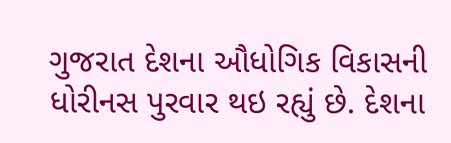ગુજરાત દેશના ઔધોગિક વિકાસની ધોરીનસ પુરવાર થઇ રહ્યું છે. દેશના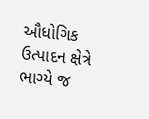ઔધોગિક ઉત્પાદન ક્ષેત્રે ભાગ્યે જ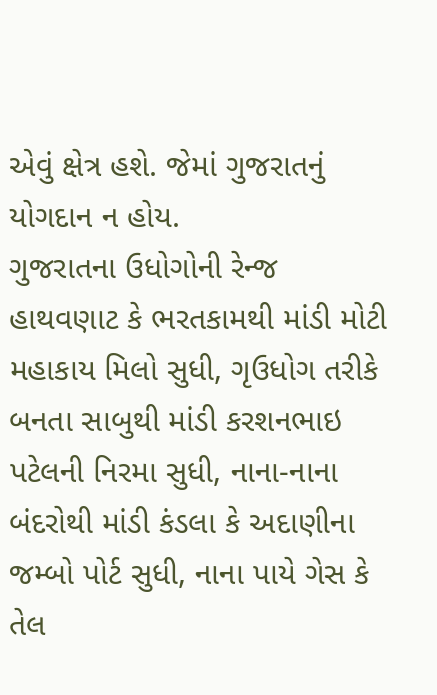એવું ક્ષેત્ર હશે. જેમાં ગુજરાતનું યોગદાન ન હોય.
ગુજરાતના ઉધોગોની રેન્જ હાથવણાટ કે ભરતકામથી માંડી મોટી મહાકાય મિલો સુધી, ગૃઉધોગ તરીકે બનતા સાબુથી માંડી કરશનભાઇ પટેલની નિરમા સુધી, નાના-નાના બંદરોથી માંડી કંડલા કે અદાણીના જમ્બો પોર્ટ સુધી, નાના પાયે ગેસ કે તેલ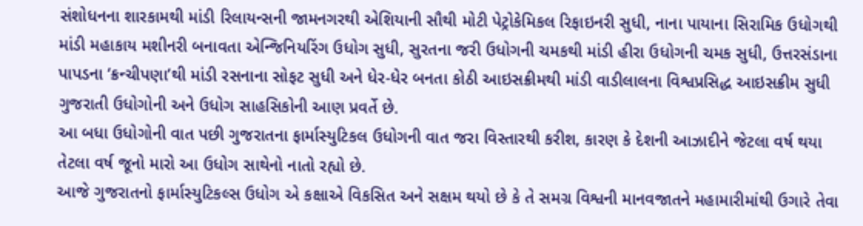સંશોધનના શારકામથી માંડી રિલાયન્સની જામનગરથી એશિયાની સૌથી મોટી પેટ્રોકેમિકલ રિફાઇનરી સુધી, નાના પાયાના સિરામિક ઉધોગથી માંડી મહાકાય મશીનરી બનાવતા એન્જિનિયરિંગ ઉધોગ સુધી, સુરતના જરી ઉધોગની ચમકથી માંડી હીરા ઉધોગની ચમક સુધી, ઉત્તરસંડાના પાપડના ‘ક્રન્ચીપણા’થી માંડી રસનાના સોફટ સુધી અને ધેર-ધેર બનતા કોઠી આઇસક્રીમથી માંડી વાડીલાલના વિશ્વપ્રસિદ્ધ આઇસક્રીમ સુધી ગુજરાતી ઉધોગોની અને ઉધોગ સાહસિકોની આણ પ્રવર્તે છે.
આ બધા ઉધોગોની વાત પછી ગુજરાતના ફાર્માસ્યુટિકલ ઉધોગની વાત જરા વિસ્તારથી કરીશ, કારણ કે દેશની આઝાદીને જેટલા વર્ષ થયા તેટલા વર્ષ જૂનો મારો આ ઉધોગ સાથેનો નાતો રહ્યો છે.
આજે ગુજરાતનો ફાર્માસ્યુટિકલ્સ ઉધોગ એ કક્ષાએ વિકસિત અને સક્ષમ થયો છે કે તે સમગ્ર વિશ્વની માનવજાતને મહામારીમાંથી ઉગારે તેવા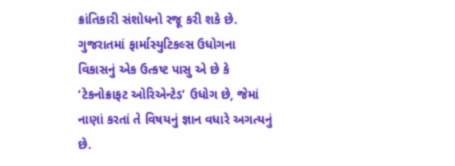ક્રાંતિકારી સંશોધનો રજૂ કરી શકે છે. ગુજરાતમાં ફાર્માસ્યુટિકલ્સ ઉધોગના વિકાસનું એક ઉત્કષ્ટ પાસુ એ છે કે ‘ટેકનોક્રાફટ ઓરિએન્ટેડ’ ઉધોગ છે, જેમાં નાણાં કરતાં તે વિષયનું જ્ઞાન વધારે અગત્યનું છે.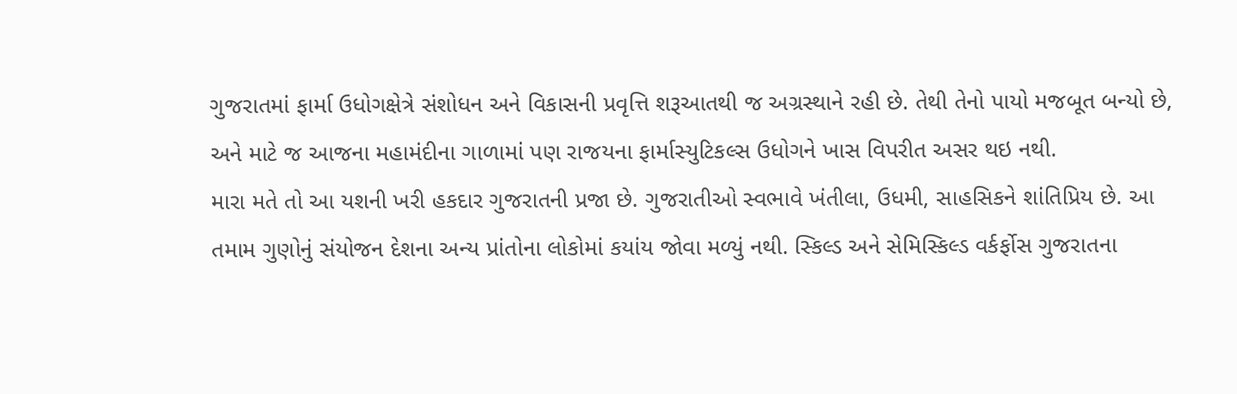ગુજરાતમાં ફાર્મા ઉધોગક્ષેત્રે સંશોધન અને વિકાસની પ્રવૃત્તિ શરૂઆતથી જ અગ્રસ્થાને રહી છે. તેથી તેનો પાયો મજબૂત બન્યો છે, અને માટે જ આજના મહામંદીના ગાળામાં પણ રાજયના ફાર્માસ્યુટિકલ્સ ઉધોગને ખાસ વિપરીત અસર થઇ નથી.
મારા મતે તો આ યશની ખરી હકદાર ગુજરાતની પ્રજા છે. ગુજરાતીઓ સ્વભાવે ખંતીલા, ઉધમી, સાહસિકને શાંતિપ્રિય છે. આ તમામ ગુણોનું સંયોજન દેશના અન્ય પ્રાંતોના લોકોમાં કયાંય જોવા મળ્યું નથી. સ્કિલ્ડ અને સેમિસ્કિલ્ડ વર્કર્ફોસ ગુજરાતના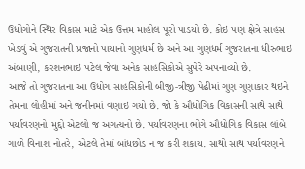ઉધોગોને સ્થિર વિકાસ માટે એક ઉત્તમ માહોલ પૂરો પાડયો છે. કોઇ પણ ક્ષેત્રે સાહસ ખેડવું એ ગુજરાતની પ્રજાનો પાયાનો ગુણધર્મ છે અને આ ગુણધર્મ ગુજરાતના ધીરુભાઇ અંબાણી, કરશનભાઇ પટેલ જેવા અનેક સાહસિકોએ સુપેરે અપનાવ્યો છે.
આજે તો ગુજરાતના આ ઉધોગ સાહસિકોની બીજી-ત્રીજી પેઢીમાં ગુણ ગુણાકાર થઇને તેમના લોહીમાં અને જનીનમાં વણાઇ ગયો છે. જો કે ઔધોગિક વિકાસની સાથે સાથે પર્યાવરણનો મુદ્દો એટલો જ અગત્યનો છે. પર્યાવરણના ભોગે ઔધોગિક વિકાસ લાંબે ગાળે વિનાશ નોતરે, એટલે તેમાં બાંધછોડ ન જ કરી શકાય. સાથો સાથ પર્યાવરણને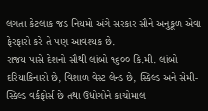લગતા કેટલાક જડ નિયમો અંગે સરકાર સૌને અનુકૂળ એવા ફેરફારો કરે તે પણ આવશ્યક છે.
રાજય પાસે દેશનો સૌથી લાંબો ૧૬૦૦ કિ.મી. લાંબો દરિયાકિનારો છે, વિશાળ વેસ્ટ લેન્ડ છે, સ્કિલ્ડ અને સેમી-સ્કિલ્ડ વર્કફોર્સ છે તથા ઉધોગોને કાચોમાલ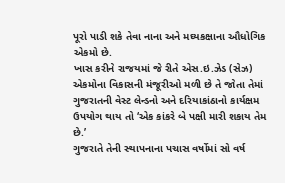પૂરો પાડી શકે તેવા નાના અને મઘ્યકક્ષાના ઔધોગિક એકમો છે.
ખાસ કરીને રાજયમાં જે રીતે એસ.ઇ.ઝેડ (સેઝ) એકમોના વિકાસની મંજૂરીઓ મળી છે તે જોતા તેમાં ગુજરાતની વેસ્ટ લેન્ડનો અને દરિયાકાંઠાનો કાર્યક્ષમ ઉપયોગ થાય તો ‘એક કાંકરે બે પક્ષી મારી શકાય તેમ છે.’
ગુજરાતે તેની સ્થાપનાના પચાસ વર્ષોમાં સો વર્ષ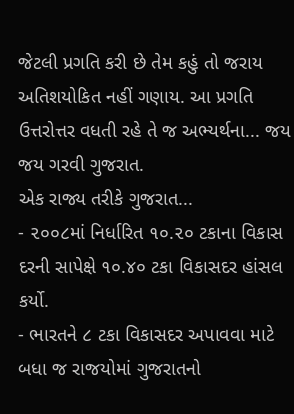જેટલી પ્રગતિ કરી છે તેમ કહું તો જરાય અતિશયોકિત નહીં ગણાય. આ પ્રગતિ ઉત્તરોત્તર વધતી રહે તે જ અભ્યર્થના... જય જય ગરવી ગુજરાત.
એક રાજ્ય તરીકે ગુજરાત...
- ૨૦૦૮માં નિર્ધારિત ૧૦.૨૦ ટકાના વિકાસ દરની સાપેક્ષે ૧૦.૪૦ ટકા વિકાસદર હાંસલ કર્યો.
- ભારતને ૮ ટકા વિકાસદર અપાવવા માટે બધા જ રાજયોમાં ગુજરાતનો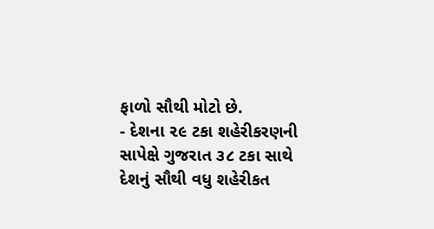ફાળો સૌથી મોટો છે.
- દેશના ૨૯ ટકા શહેરીકરણની સાપેક્ષે ગુજરાત ૩૮ ટકા સાથે દેશનું સૌથી વધુ શહેરીકત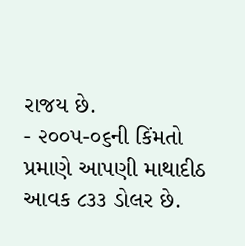રાજય છે.
- ૨૦૦૫-૦૬ની કિંમતો પ્રમાણે આપણી માથાદીઠ આવક ૮૩૩ ડોલર છે.